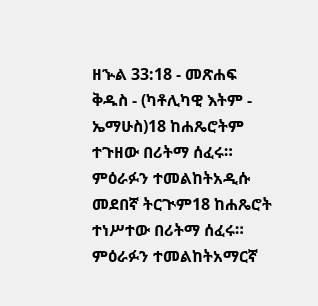ዘኍል 33:18 - መጽሐፍ ቅዱስ - (ካቶሊካዊ እትም - ኤማሁስ)18 ከሐጼሮትም ተጉዘው በሪትማ ሰፈሩ። ምዕራፉን ተመልከትአዲሱ መደበኛ ትርጒም18 ከሐጼሮት ተነሥተው በሪትማ ሰፈሩ። ምዕራፉን ተመልከትአማርኛ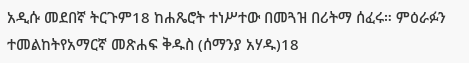አዲሱ መደበኛ ትርጉም18 ከሐጼሮት ተነሥተው በመጓዝ በሪትማ ሰፈሩ። ምዕራፉን ተመልከትየአማርኛ መጽሐፍ ቅዱስ (ሰማንያ አሃዱ)18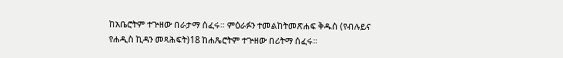ከአቤሮትም ተጕዘው በራታማ ሰፈሩ። ምዕራፉን ተመልከትመጽሐፍ ቅዱስ (የብሉይና የሐዲስ ኪዳን መጻሕፍት)18 ከሐጼሮትም ተጕዘው በሪትማ ሰፈሩ።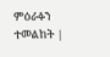ምዕራፉን ተመልከት |